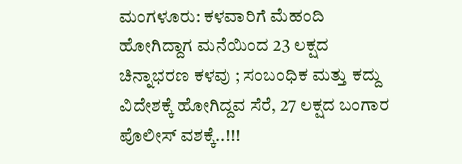ಮಂಗಳೂರು: ಕಳವಾರಿಗೆ ಮೆಹಂದಿ ಹೋಗಿದ್ದಾಗ ಮನೆಯಿಂದ 23 ಲಕ್ಷದ ಚಿನ್ನಾಭರಣ ಕಳವು ; ಸಂಬಂಧಿಕ ಮತ್ತು ಕದ್ದು ವಿದೇಶಕ್ಕೆ ಹೋಗಿದ್ದವ ಸೆರೆ, 27 ಲಕ್ಷದ ಬಂಗಾರ ಪೊಲೀಸ್ ವಶಕ್ಕೆ..!!!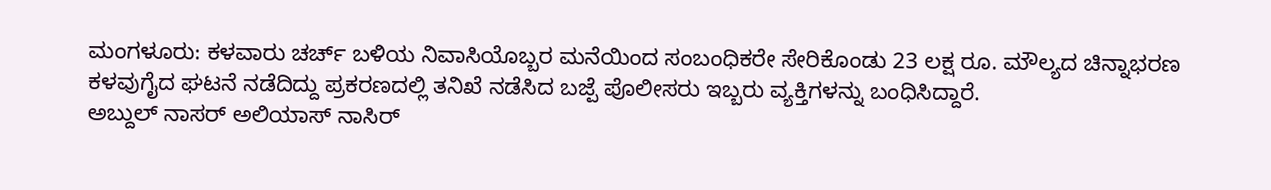ಮಂಗಳೂರು: ಕಳವಾರು ಚರ್ಚ್ ಬಳಿಯ ನಿವಾಸಿಯೊಬ್ಬರ ಮನೆಯಿಂದ ಸಂಬಂಧಿಕರೇ ಸೇರಿಕೊಂಡು 23 ಲಕ್ಷ ರೂ. ಮೌಲ್ಯದ ಚಿನ್ನಾಭರಣ ಕಳವುಗೈದ ಘಟನೆ ನಡೆದಿದ್ದು ಪ್ರಕರಣದಲ್ಲಿ ತನಿಖೆ ನಡೆಸಿದ ಬಜ್ಪೆ ಪೊಲೀಸರು ಇಬ್ಬರು ವ್ಯಕ್ತಿಗಳನ್ನು ಬಂಧಿಸಿದ್ದಾರೆ.
ಅಬ್ದುಲ್ ನಾಸರ್ ಅಲಿಯಾಸ್ ನಾಸಿರ್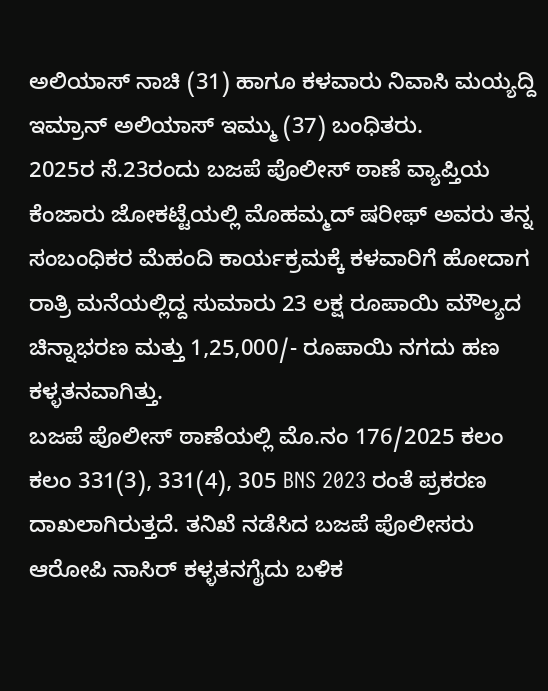ಅಲಿಯಾಸ್ ನಾಚಿ (31) ಹಾಗೂ ಕಳವಾರು ನಿವಾಸಿ ಮಯ್ಯದ್ದಿ ಇಮ್ರಾನ್ ಅಲಿಯಾಸ್ ಇಮ್ಮು (37) ಬಂಧಿತರು.
2025ರ ಸೆ.23ರಂದು ಬಜಪೆ ಪೊಲೀಸ್ ಠಾಣೆ ವ್ಯಾಪ್ತಿಯ ಕೆಂಜಾರು ಜೋಕಟ್ಟೆಯಲ್ಲಿ ಮೊಹಮ್ಮದ್ ಷರೀಫ್ ಅವರು ತನ್ನ ಸಂಬಂಧಿಕರ ಮೆಹಂದಿ ಕಾರ್ಯಕ್ರಮಕ್ಕೆ ಕಳವಾರಿಗೆ ಹೋದಾಗ ರಾತ್ರಿ ಮನೆಯಲ್ಲಿದ್ದ ಸುಮಾರು 23 ಲಕ್ಷ ರೂಪಾಯಿ ಮೌಲ್ಯದ ಚಿನ್ನಾಭರಣ ಮತ್ತು 1,25,000/- ರೂಪಾಯಿ ನಗದು ಹಣ ಕಳ್ಳತನವಾಗಿತ್ತು.
ಬಜಪೆ ಪೊಲೀಸ್ ಠಾಣೆಯಲ್ಲಿ ಮೊ.ನಂ 176/2025 ಕಲಂ ಕಲಂ 331(3), 331(4), 305 BNS 2023 ರಂತೆ ಪ್ರಕರಣ ದಾಖಲಾಗಿರುತ್ತದೆ. ತನಿಖೆ ನಡೆಸಿದ ಬಜಪೆ ಪೊಲೀಸರು ಆರೋಪಿ ನಾಸಿರ್ ಕಳ್ಳತನಗೈದು ಬಳಿಕ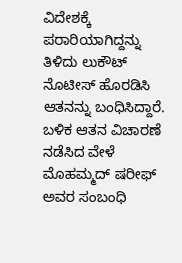ವಿದೇಶಕ್ಕೆ ಪರಾರಿಯಾಗಿದ್ದನ್ನು ತಿಳಿದು ಲುಕೌಟ್ ನೊಟೀಸ್ ಹೊರಡಿಸಿ ಆತನನ್ನು ಬಂಧಿಸಿದ್ದಾರೆ. ಬಳಿಕ ಆತನ ವಿಚಾರಣೆ ನಡೆಸಿದ ವೇಳೆ ಮೊಹಮ್ಮದ್ ಷರೀಫ್ ಅವರ ಸಂಬಂಧಿ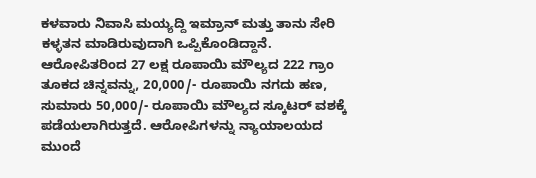ಕಳವಾರು ನಿವಾಸಿ ಮಯ್ಯದ್ದಿ ಇಮ್ರಾನ್ ಮತ್ತು ತಾನು ಸೇರಿ ಕಳ್ಳತನ ಮಾಡಿರುವುದಾಗಿ ಒಪ್ಪಿಕೊಂಡಿದ್ದಾನೆ. ಆರೋಪಿತರಿಂದ 27 ಲಕ್ಷ ರೂಪಾಯಿ ಮೌಲ್ಯದ 222 ಗ್ರಾಂ ತೂಕದ ಚಿನ್ನವನ್ನು, 20,000/- ರೂಪಾಯಿ ನಗದು ಹಣ, ಸುಮಾರು 50,000/- ರೂಪಾಯಿ ಮೌಲ್ಯದ ಸ್ಕೂಟರ್ ವಶಕ್ಕೆ ಪಡೆಯಲಾಗಿರುತ್ತದೆ. ಆರೋಪಿಗಳನ್ನು ನ್ಯಾಯಾಲಯದ ಮುಂದೆ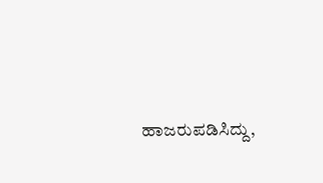ಹಾಜರುಪಡಿಸಿದ್ದು,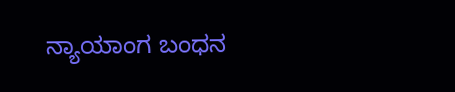ನ್ಯಾಯಾಂಗ ಬಂಧನ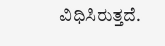ವಿಧಿಸಿರುತ್ತದೆ.